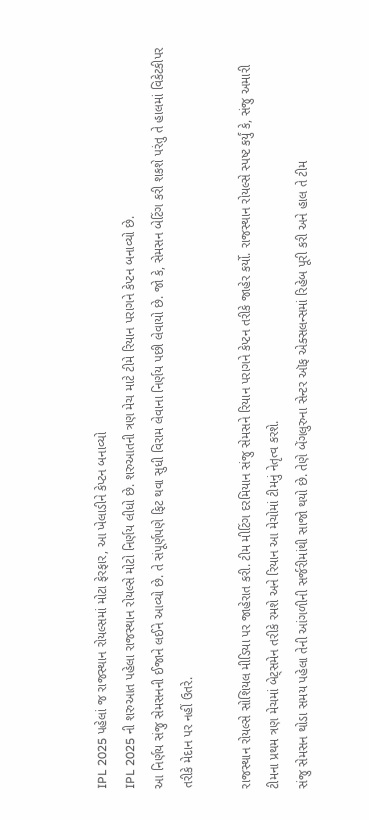IPL 2025 પહેલાં જ રાજસ્થાન રોયલ્સમાં મોટા ફેરફાર, આ ખેલાડીને કેપ્ટન બનાવ્યો
IPL 2025 ની શરુઆત પહેલા રાજસ્થાન રોયલ્સે મોટો નિર્ણય લીધો છે. શરુઆતની ત્રણ મેચ માટે ટીમે રિયાન પરાગને કેપ્ટન બનાવ્યો છે.
આ નિર્ણય સંજુ સેમસનની ઈજાને લઈને આવ્યો છે. તે સંપૂર્ણપણે ફિટ થવા સુધી વિરામ લેવાના નિર્ણય પછી લેવાયો છે. જો કે, સેમસન બેટિંગ કરી શકશે પરંતુ તે હાલમાં વિકેટકીપર તરીકે મેદાન પર નહીં ઉતરે.

રાજસ્થાન રોયલ્સે સોશિયલ મીડિયા પર જાહેરાત કરી. ટીમ મીટિંગ દરમિયાન સંજુ સેમસને રિયાન પરાગને કેપ્ટન તરીકે જાહેર કર્યો. રાજસ્થાન રોયલ્સે સ્પષ્ટ કર્યું કે, સંજુ અમારી ટીમના પ્રથમ ત્રણ મેચમાં બેટ્સમેન તરીકે રમશે અને રિયાન આ મેચોમાં ટીમનું નેતૃત્વ કરશે.
સંજુ સેમસન થોડા સમય પહેલા તેની આંગળીની સર્જરીમાંથી સાજો થયો છે. તેણે બેંગલુરુના સેન્ટર ઑફ એક્સલન્સમાં રિહેબ પૂરી કરી અને હાલ તે ટીમ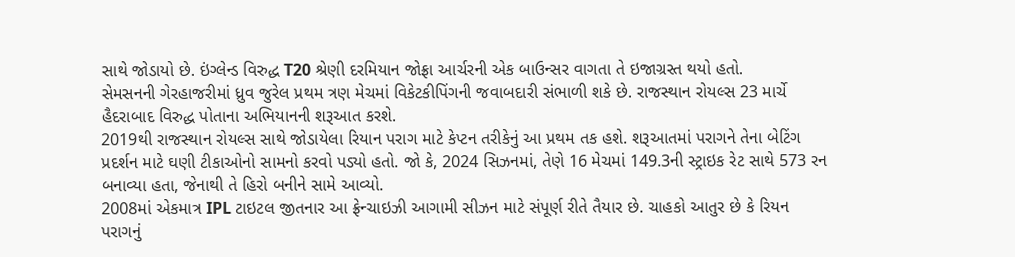સાથે જોડાયો છે. ઇંગ્લેન્ડ વિરુદ્ધ T20 શ્રેણી દરમિયાન જોફ્રા આર્ચરની એક બાઉન્સર વાગતા તે ઇજાગ્રસ્ત થયો હતો.
સેમસનની ગેરહાજરીમાં ધ્રુવ જુરેલ પ્રથમ ત્રણ મેચમાં વિકેટકીપિંગની જવાબદારી સંભાળી શકે છે. રાજસ્થાન રોયલ્સ 23 માર્ચે હૈદરાબાદ વિરુદ્ધ પોતાના અભિયાનની શરૂઆત કરશે.
2019થી રાજસ્થાન રોયલ્સ સાથે જોડાયેલા રિયાન પરાગ માટે કેપ્ટન તરીકેનું આ પ્રથમ તક હશે. શરૂઆતમાં પરાગને તેના બેટિંગ પ્રદર્શન માટે ઘણી ટીકાઓનો સામનો કરવો પડ્યો હતો. જો કે, 2024 સિઝનમાં, તેણે 16 મેચમાં 149.3ની સ્ટ્રાઇક રેટ સાથે 573 રન બનાવ્યા હતા, જેનાથી તે હિરો બનીને સામે આવ્યો.
2008માં એકમાત્ર IPL ટાઇટલ જીતનાર આ ફ્રેન્ચાઇઝી આગામી સીઝન માટે સંપૂર્ણ રીતે તૈયાર છે. ચાહકો આતુર છે કે રિયન પરાગનું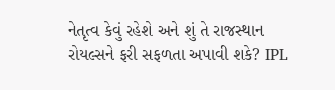નેતૃત્વ કેવું રહેશે અને શું તે રાજસ્થાન રોયલ્સને ફરી સફળતા અપાવી શકે? IPL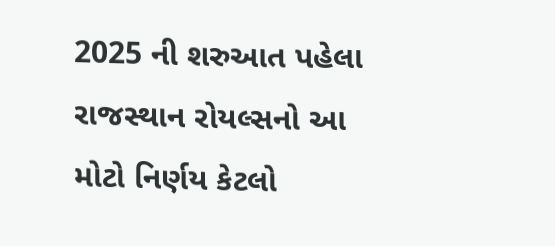2025 ની શરુઆત પહેલા રાજસ્થાન રોયલ્સનો આ મોટો નિર્ણય કેટલો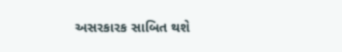અસરકારક સાબિત થશે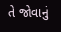તે જોવાનું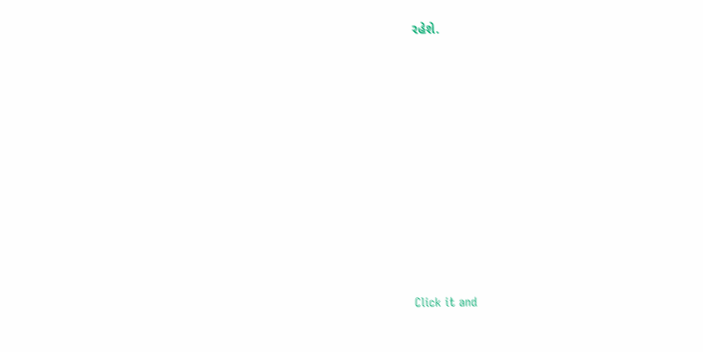રહેશે.












Click it and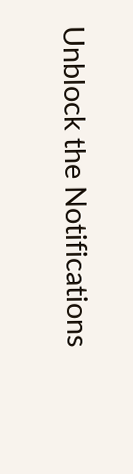Unblock the Notifications